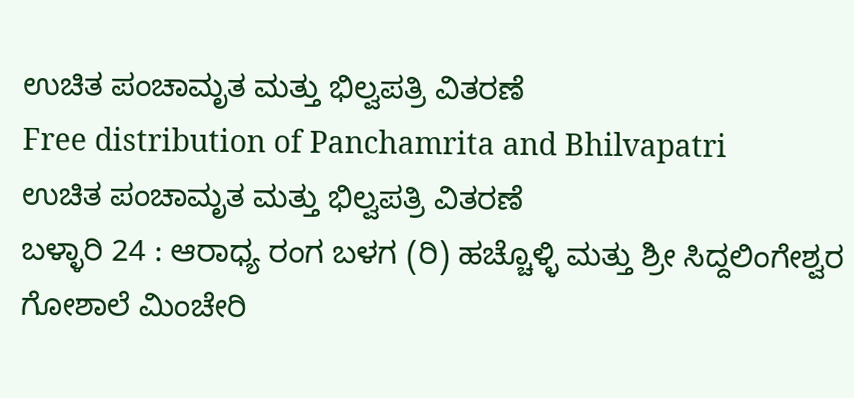ಉಚಿತ ಪಂಚಾಮೃತ ಮತ್ತು ಭಿಲ್ವಪತ್ರಿ ವಿತರಣೆ
Free distribution of Panchamrita and Bhilvapatri
ಉಚಿತ ಪಂಚಾಮೃತ ಮತ್ತು ಭಿಲ್ವಪತ್ರಿ ವಿತರಣೆ
ಬಳ್ಳಾರಿ 24 : ಆರಾಧ್ಯ ರಂಗ ಬಳಗ (ರಿ) ಹಚ್ಚೊಳ್ಳಿ ಮತ್ತು ಶ್ರೀ ಸಿದ್ದಲಿಂಗೇಶ್ವರ ಗೋಶಾಲೆ ಮಿಂಚೇರಿ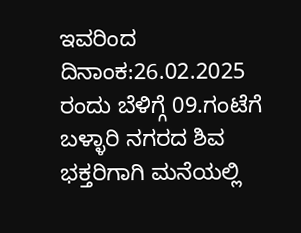ಇವರಿಂದ ದಿನಾಂಕ:26.02.2025 ರಂದು ಬೆಳಿಗ್ಗೆ 09.ಗಂಟೆಗೆ ಬಳ್ಳಾರಿ ನಗರದ ಶಿವ ಭಕ್ತರಿಗಾಗಿ ಮನೆಯಲ್ಲಿ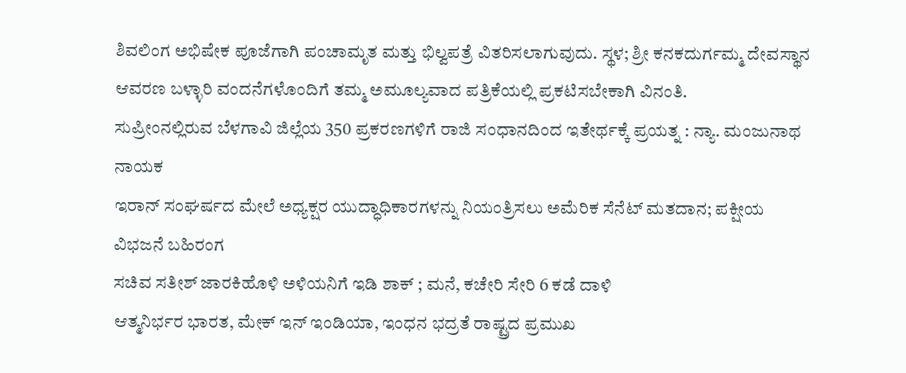ಶಿವಲಿಂಗ ಅಭಿಷೇಕ ಪೂಜೆಗಾಗಿ ಪಂಚಾಮೃತ ಮತ್ತು ಭಿಲ್ವಪತ್ರೆ ವಿತರಿಸಲಾಗುವುದು. ಸ್ಥಳ; ಶ್ರೀ ಕನಕದುರ್ಗಮ್ಮ ದೇವಸ್ಥಾನ ಆವರಣ ಬಳ್ಳಾರಿ ವಂದನೆಗಳೊಂದಿಗೆ ತಮ್ಮ ಅಮೂಲ್ಯವಾದ ಪತ್ರಿಕೆಯಲ್ಲಿ ಪ್ರಕಟಿಸಬೇಕಾಗಿ ವಿನಂತಿ.
ಸುಪ್ರೀಂನಲ್ಲಿರುವ ಬೆಳಗಾವಿ ಜಿಲ್ಲೆಯ 350 ಪ್ರಕರಣಗಳಿಗೆ ರಾಜಿ ಸಂಧಾನದಿಂದ ಇತೇರ್ಥಕ್ಕೆ ಪ್ರಯತ್ನ : ನ್ಯಾ. ಮಂಜುನಾಥ ನಾಯಕ
ಇರಾನ್ ಸಂಘರ್ಷದ ಮೇಲೆ ಅಧ್ಯಕ್ಷರ ಯುದ್ಧಾಧಿಕಾರಗಳನ್ನು ನಿಯಂತ್ರಿಸಲು ಅಮೆರಿಕ ಸೆನೆಟ್ ಮತದಾನ; ಪಕ್ಷೀಯ ವಿಭಜನೆ ಬಹಿರಂಗ
ಸಚಿವ ಸತೀಶ್ ಜಾರಕಿಹೊಳಿ ಅಳಿಯನಿಗೆ ಇಡಿ ಶಾಕ್ ; ಮನೆ, ಕಚೇರಿ ಸೇರಿ 6 ಕಡೆ ದಾಳಿ
ಆತ್ಮನಿರ್ಭರ ಭಾರತ, ಮೇಕ್ ಇನ್ ಇಂಡಿಯಾ, ಇಂಧನ ಭದ್ರತೆ ರಾಷ್ಟ್ರದ ಪ್ರಮುಖ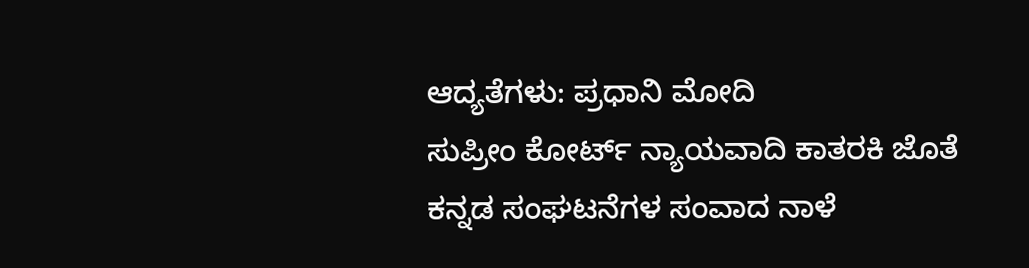ಆದ್ಯತೆಗಳು: ಪ್ರಧಾನಿ ಮೋದಿ
ಸುಪ್ರೀಂ ಕೋರ್ಟ್ ನ್ಯಾಯವಾದಿ ಕಾತರಕಿ ಜೊತೆ ಕನ್ನಡ ಸಂಘಟನೆಗಳ ಸಂವಾದ ನಾಳೆ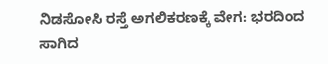ನಿಡಸೋಸಿ ರಸ್ತೆ ಅಗಲಿಕರಣಕ್ಕೆ ವೇಗ: ಭರದಿಂದ ಸಾಗಿದ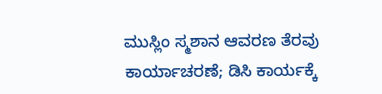ಮುಸ್ಲಿಂ ಸ್ಮಶಾನ ಆವರಣ ತೆರವು ಕಾರ್ಯಾಚರಣೆ; ಡಿಸಿ ಕಾರ್ಯಕ್ಕೆ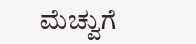ಮೆಚ್ವುಗೆ